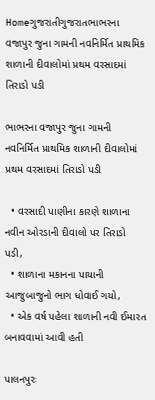Homeગુજરાતીગુજરાતભાભરના વજાપુર જુના ગામની નવનિર્મિત પ્રાથમિક શાળાની દીવાલોમાં પ્રથમ વરસાદમાં તિરાડો પડી

ભાભરના વજાપુર જુના ગામની નવનિર્મિત પ્રાથમિક શાળાની દીવાલોમાં પ્રથમ વરસાદમાં તિરાડો પડી

  • વરસાદી પાણીના કારણે શાળાના નવીન ઓરડાની દીવાલો પર તિરાડો પડી,
  • શાળાના મકાનના પાયાની આજુબાજુનો ભાગ ધોવાઈ ગયો,
  • એક વર્ષ પહેલા શાળાની નવી ઈમારત બનાવવામાં આવી હતી

પાલનપુરઃ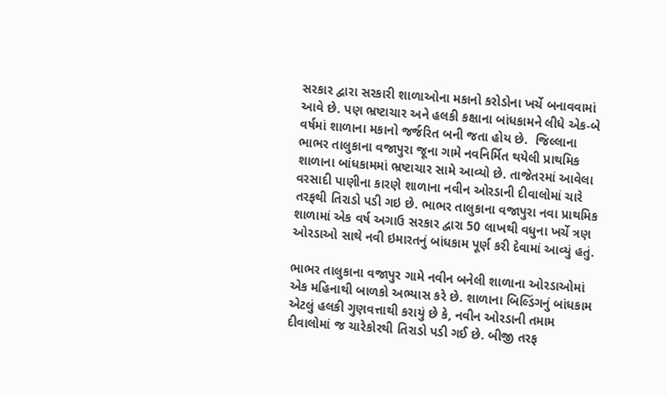સરકાર દ્વારા સરકારી શાળાઓના મકાનો કરોડોના ખર્ચે બનાવવામાં આવે છે. પણ ભ્રષ્ટાચાર અને હલકી કક્ષાના બાંધકામને લીધે એક-બે વર્ષમાં શાળાના મકાનો જર્જરિત બની જતા હોય છે.  જિલ્લાના ભાભર તાલુકાના વજાપુરા જૂના ગામે નવનિર્મિત થયેલી પ્રાથમિક શાળાના બાંધકામમાં ભ્રષ્ટાચાર સામે આવ્યો છે. તાજેતરમાં આવેલા વરસાદી પાણીના કારણે શાળાના નવીન ઓરડાની દીવાલોમાં ચારે તરફથી તિરાડો પડી ગઇ છે. ભાભર તાલુકાના વજાપુરા નવા પ્રાથમિક શાળામાં એક વર્ષ અગાઉ સરકાર દ્વારા 50 લાખથી વધુના ખર્ચે ત્રણ ઓરડાઓ સાથે નવી ઇમારતનું બાંધકામ પૂર્ણ કરી દેવામાં આવ્યું હતું.

ભાભર તાલુકાના વજાપુર ગામે નવીન બનેલી શાળાના ઓરડાઓમાં એક મહિનાથી બાળકો અભ્યાસ કરે છે. શાળાના બિલ્ડિંગનું બાંધકામ એટલું હલકી ગુણવત્તાથી કરાયું છે કે, નવીન ઓરડાની તમામ દીવાલોમાં જ ચારેકોરથી તિરાડો પડી ગઈ છે. બીજી તરફ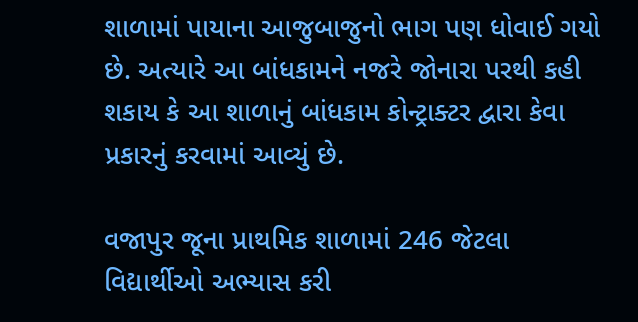શાળામાં પાયાના આજુબાજુનો ભાગ પણ ધોવાઈ ગયો છે. અત્યારે આ બાંધકામને નજરે જોનારા પરથી કહી શકાય કે આ શાળાનું બાંધકામ કોન્ટ્રાક્ટર દ્વારા કેવા પ્રકારનું કરવામાં આવ્યું છે.

વજાપુર જૂના પ્રાથમિક શાળામાં 246 જેટલા વિદ્યાર્થીઓ અભ્યાસ કરી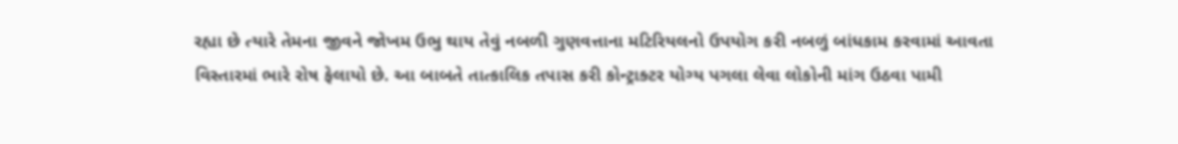રહ્યા છે ત્યારે તેમના જીવને જોખમ ઉભુ થાય તેવું નબળી ગુણવત્તાના મટિરિયલનો ઉપયોગ કરી નબળું બાંધકામ કરવામાં આવતા વિસ્તારમાં ભારે રોષ ફેલાયો છે. આ બાબતે તાત્કાલિક તપાસ કરી કોન્ટ્રાક્ટર યોગ્ય પગલા લેવા લોકોની માંગ ઉઠવા પામી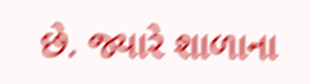છે. જ્યારે શાળાના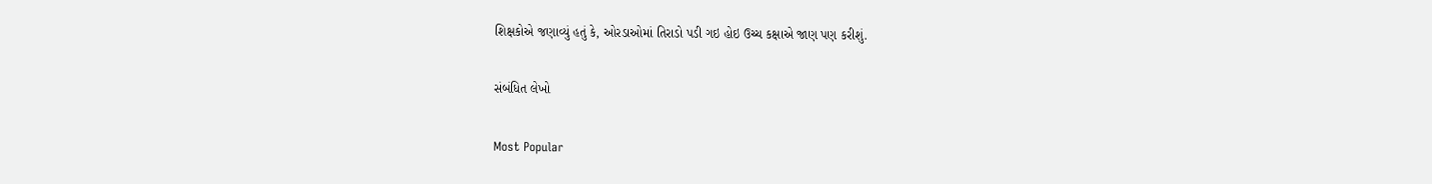શિક્ષકોએ જણાવ્યું હતું કે, ઓરડાઓમાં તિરાડો પડી ગઇ હોઇ ઉચ્ચ કક્ષાએ જાણ પણ કરીશું.

સંબંધિત લેખો

Most Popular